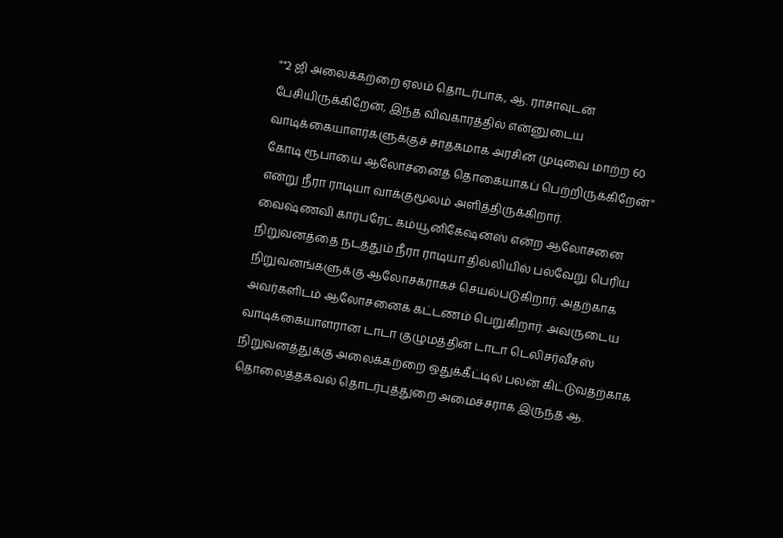""2 ஜி அலைக்கற்றை ஏலம் தொடர்பாக, ஆ. ராசாவுடன் பேசியிருக்கிறேன், இந்த விவகாரத்தில் என்னுடைய வாடிக்கையாளர்களுக்குச் சாதகமாக அரசின் முடிவை மாற்ற 60 கோடி ரூபாயை ஆலோசனைத் தொகையாகப் பெற்றிருக்கிறேன்'' என்று நீரா ராடியா வாக்குமூலம் அளித்திருக்கிறார்.
வைஷ்ணவி கார்பரேட் கம்யூனிகேஷன்ஸ் என்ற ஆலோசனை நிறுவனத்தை நடத்தும் நீரா ராடியா தில்லியில் பல்வேறு பெரிய நிறுவனங்களுக்கு ஆலோசகராகச் செயல்படுகிறார். அதற்காக அவர்களிடம் ஆலோசனைக் கட்டணம் பெறுகிறார். அவருடைய வாடிக்கையாளரான டாடா குழுமத்தின் டாடா டெலிசர்வீசஸ் நிறுவனத்துக்கு அலைக்கற்றை ஒதுக்கீட்டில் பலன் கிட்டுவதற்காக தொலைத்தகவல் தொடர்புத்துறை அமைச்சராக இருந்த ஆ.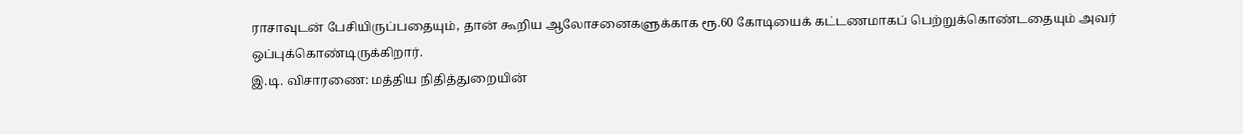ராசாவுடன் பேசியிருப்பதையும், தான் கூறிய ஆலோசனைகளுக்காக ரூ.60 கோடியைக் கட்டணமாகப் பெற்றுக்கொண்டதையும் அவர் ஒப்புக்கொண்டிருக்கிறார்.
இ.டி. விசாரணை: மத்திய நிதித்துறையின்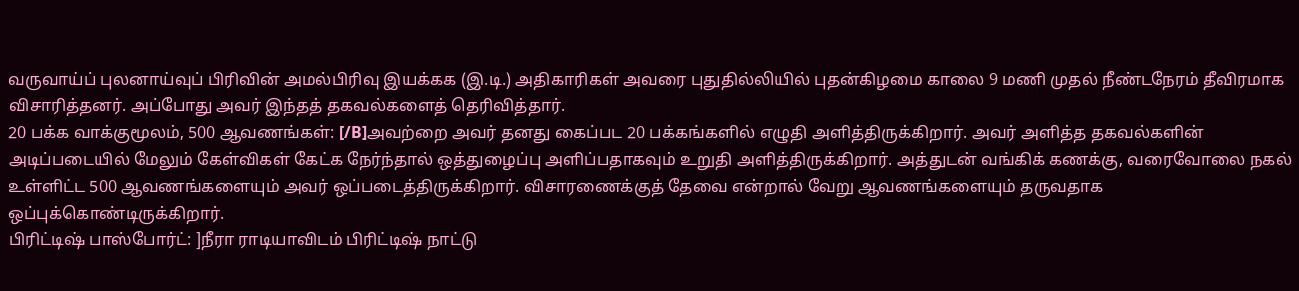வருவாய்ப் புலனாய்வுப் பிரிவின் அமல்பிரிவு இயக்கக (இ.டி.) அதிகாரிகள் அவரை புதுதில்லியில் புதன்கிழமை காலை 9 மணி முதல் நீண்டநேரம் தீவிரமாக விசாரித்தனர். அப்போது அவர் இந்தத் தகவல்களைத் தெரிவித்தார்.
20 பக்க வாக்குமூலம், 500 ஆவணங்கள்: [/B]அவற்றை அவர் தனது கைப்பட 20 பக்கங்களில் எழுதி அளித்திருக்கிறார். அவர் அளித்த தகவல்களின் அடிப்படையில் மேலும் கேள்விகள் கேட்க நேர்ந்தால் ஒத்துழைப்பு அளிப்பதாகவும் உறுதி அளித்திருக்கிறார். அத்துடன் வங்கிக் கணக்கு, வரைவோலை நகல் உள்ளிட்ட 500 ஆவணங்களையும் அவர் ஒப்படைத்திருக்கிறார். விசாரணைக்குத் தேவை என்றால் வேறு ஆவணங்களையும் தருவதாக ஒப்புக்கொண்டிருக்கிறார்.
பிரிட்டிஷ் பாஸ்போர்ட்: ]நீரா ராடியாவிடம் பிரிட்டிஷ் நாட்டு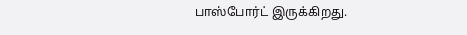பாஸ்போர்ட் இருக்கிறது.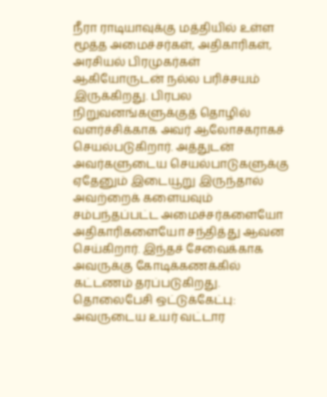நீரா ராடியாவுக்கு மத்தியில் உள்ள மூத்த அமைச்சர்கள், அதிகாரிகள், அரசியல் பிரமுகர்கள் ஆகியோருடன் நல்ல பரிச்சயம் இருக்கிறது. பிரபல நிறுவனங்களுக்குத் தொழில் வளர்ச்சிக்காக அவர் ஆலோசகராகச் செயல்படுகிறார். அத்துடன் அவர்களுடைய செயல்பாடுகளுக்கு ஏதேனும் இடையூறு இருந்தால் அவற்றைக் களையவும் சம்பந்தப்பட்ட அமைச்சர்களையோ அதிகாரிகளையோ சந்தித்து ஆவன செய்கிறார். இந்தச் சேவைக்காக அவருக்கு கோடிக்கணக்கில் கட்டணம் தரப்படுகிறது.
தொலைபேசி ஒட்டுக்கேட்பு: அவருடைய உயர் வட்டார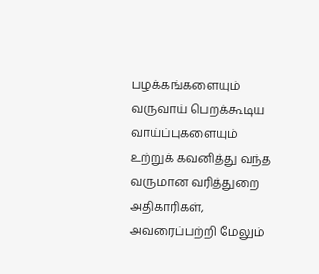பழக்கங்களையும் வருவாய் பெறக்கூடிய வாய்ப்புகளையும் உற்றுக் கவனித்து வந்த வருமான வரித்துறை அதிகாரிகள், அவரைப்பற்றி மேலும்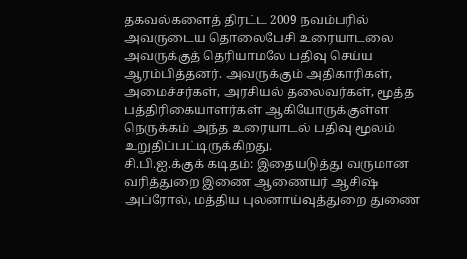தகவல்களைத் திரட்ட 2009 நவம்பரில் அவருடைய தொலைபேசி உரையாடலை அவருக்குத் தெரியாமலே பதிவு செய்ய ஆரம்பித்தனர். அவருக்கும் அதிகாரிகள், அமைச்சர்கள், அரசியல் தலைவர்கள், மூத்த பத்திரிகையாளர்கள் ஆகியோருக்குள்ள நெருக்கம் அந்த உரையாடல் பதிவு மூலம் உறுதிப்பட்டிருக்கிறது.
சி.பி.ஐ.க்குக் கடிதம்: இதையடுத்து வருமான வரித்துறை இணை ஆணையர் ஆசிஷ் அப்ரோல், மத்திய புலனாய்வுத்துறை துணை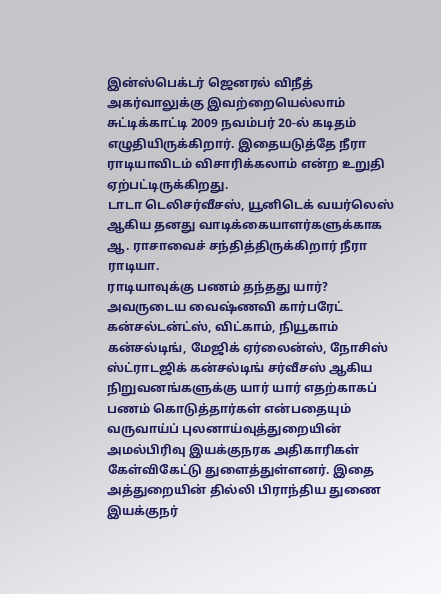இன்ஸ்பெக்டர் ஜெனரல் விநீத் அகர்வாலுக்கு இவற்றையெல்லாம் சுட்டிக்காட்டி 2009 நவம்பர் 20-ல் கடிதம் எழுதியிருக்கிறார். இதையடுத்தே நீரா ராடியாவிடம் விசாரிக்கலாம் என்ற உறுதி ஏற்பட்டிருக்கிறது.
டாடா டெலிசர்வீசஸ், யூனிடெக் வயர்லெஸ் ஆகிய தனது வாடிக்கையாளர்களுக்காக ஆ. ராசாவைச் சந்தித்திருக்கிறார் நீரா ராடியா.
ராடியாவுக்கு பணம் தந்தது யார்? அவருடைய வைஷ்ணவி கார்பரேட் கன்சல்டன்ட்ஸ், விட்காம், நியூகாம் கன்சல்டிங், மேஜிக் ஏர்லைன்ஸ், நோசிஸ் ஸ்ட்ராடஜிக் கன்சல்டிங் சர்வீசஸ் ஆகிய நிறுவனங்களுக்கு யார் யார் எதற்காகப் பணம் கொடுத்தார்கள் என்பதையும் வருவாய்ப் புலனாய்வுத்துறையின் அமல்பிரிவு இயக்குநரக அதிகாரிகள் கேள்விகேட்டு துளைத்துள்ளனர். இதை அத்துறையின் தில்லி பிராந்திய துணை இயக்குநர்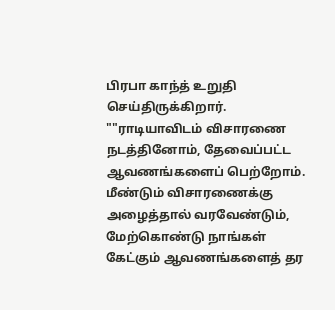பிரபா காந்த் உறுதி செய்திருக்கிறார்.
""ராடியாவிடம் விசாரணை நடத்தினோம், தேவைப்பட்ட ஆவணங்களைப் பெற்றோம். மீண்டும் விசாரணைக்கு அழைத்தால் வரவேண்டும், மேற்கொண்டு நாங்கள் கேட்கும் ஆவணங்களைத் தர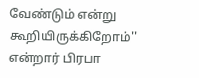வேண்டும் என்று கூறியிருக்கிறோம்'' என்றார் பிரபா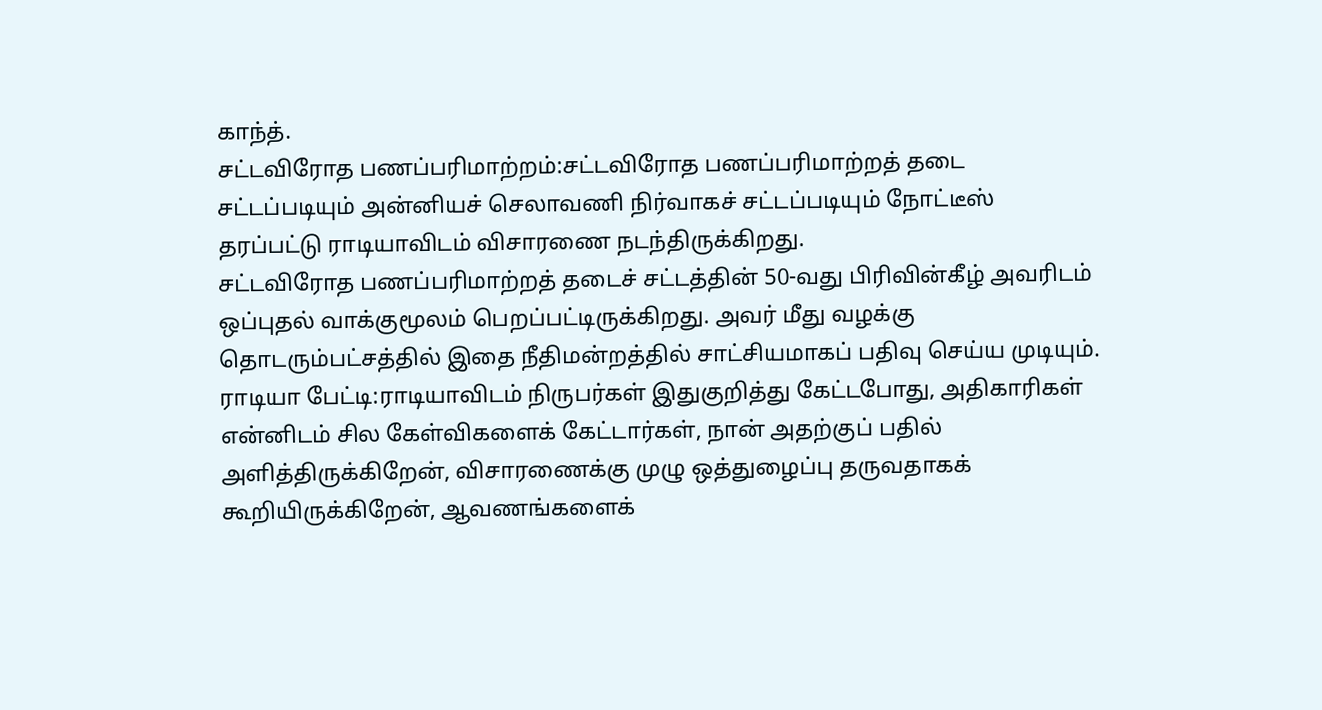காந்த்.
சட்டவிரோத பணப்பரிமாற்றம்:சட்டவிரோத பணப்பரிமாற்றத் தடை சட்டப்படியும் அன்னியச் செலாவணி நிர்வாகச் சட்டப்படியும் நோட்டீஸ் தரப்பட்டு ராடியாவிடம் விசாரணை நடந்திருக்கிறது.
சட்டவிரோத பணப்பரிமாற்றத் தடைச் சட்டத்தின் 50-வது பிரிவின்கீழ் அவரிடம் ஒப்புதல் வாக்குமூலம் பெறப்பட்டிருக்கிறது. அவர் மீது வழக்கு தொடரும்பட்சத்தில் இதை நீதிமன்றத்தில் சாட்சியமாகப் பதிவு செய்ய முடியும்.
ராடியா பேட்டி:ராடியாவிடம் நிருபர்கள் இதுகுறித்து கேட்டபோது, அதிகாரிகள் என்னிடம் சில கேள்விகளைக் கேட்டார்கள், நான் அதற்குப் பதில் அளித்திருக்கிறேன், விசாரணைக்கு முழு ஒத்துழைப்பு தருவதாகக் கூறியிருக்கிறேன், ஆவணங்களைக்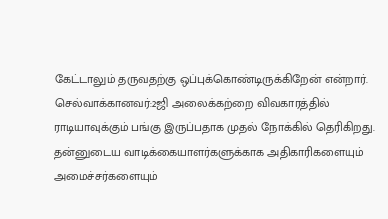கேட்டாலும் தருவதற்கு ஒப்புக்கொண்டிருக்கிறேன் என்றார்.
செல்வாக்கானவர்:2ஜி அலைக்கற்றை விவகாரத்தில் ராடியாவுக்கும் பங்கு இருப்பதாக முதல் நோக்கில் தெரிகிறது. தன்னுடைய வாடிக்கையாளர்களுக்காக அதிகாரிகளையும் அமைச்சர்களையும்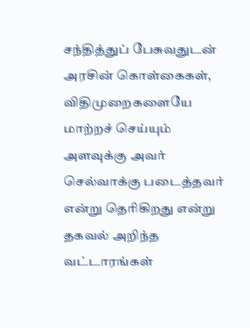சந்தித்துப் பேசுவதுடன் அரசின் கொள்கைகள், விதிமுறைகளையே மாற்றச் செய்யும் அளவுக்கு அவர் செல்வாக்கு படைத்தவர் என்று தெரிகிறது என்று தகவல் அறிந்த வட்டாரங்கள்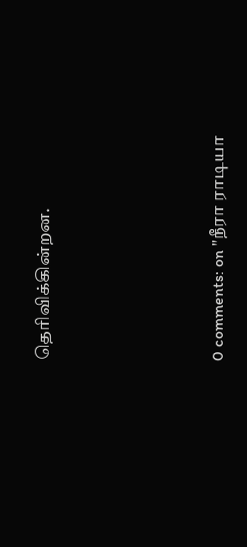தெரிவிக்கின்றன.





0 comments: on "நீரா ராடியா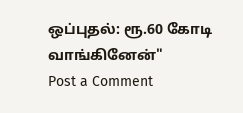ஒப்புதல்: ரூ.60 கோடி வாங்கினேன்"
Post a Comment